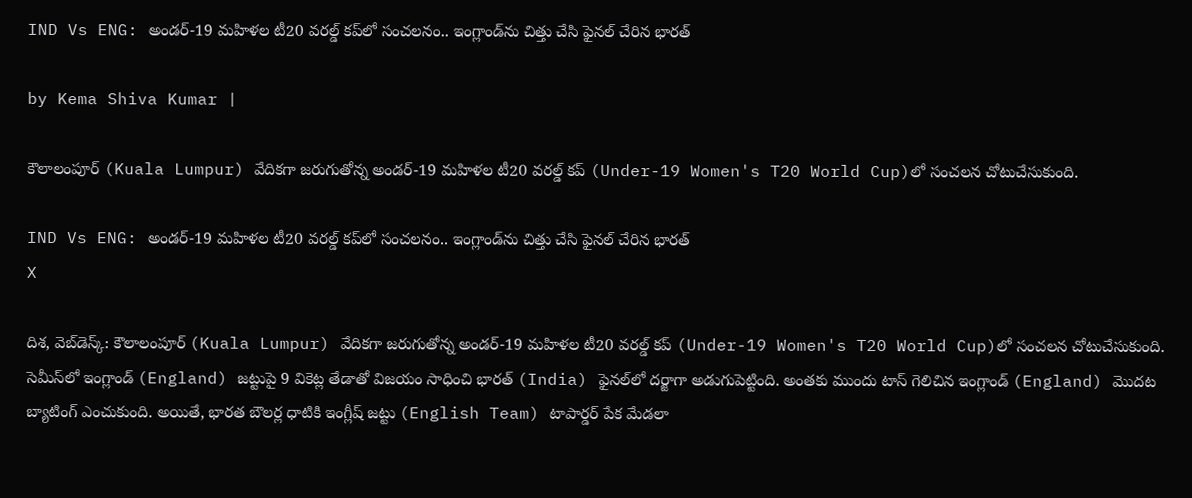IND Vs ENG: అండర్-19 మహిళల టీ20 వరల్డ్ కప్‌లో సంచలనం.. ఇంగ్లాండ్‌ను చిత్తు చేసి ఫైనల్ చేరిన భారత్

by Kema Shiva Kumar |

కౌలాలంపూర్ (Kuala Lumpur) వేదికగా జరుగుతోన్న అండర్-19 మహిళల టీ20 వరల్డ్ కప్‌ (Under-19 Women's T20 World Cup)లో సంచలన చోటుచేసుకుంది.

IND Vs ENG: అండర్-19 మహిళల టీ20 వరల్డ్ కప్‌లో సంచలనం.. ఇంగ్లాండ్‌ను చిత్తు చేసి ఫైనల్ చేరిన భారత్
X

దిశ, వెబ్‌డెస్క్: కౌలాలంపూర్ (Kuala Lumpur) వేదికగా జరుగుతోన్న అండర్-19 మహిళల టీ20 వరల్డ్ కప్‌ (Under-19 Women's T20 World Cup)లో సంచలన చోటుచేసుకుంది. సెమీస్‌లో ఇంగ్లాండ్ (England) జట్టుపై 9 వికెట్ల తేడాతో విజయం సాధించి భారత్ (India) ఫైనల్‌లో దర్జాగా అడుగుపెట్టింది. అంతకు ముందు టాస్ గెలిచిన ఇంగ్లాండ్ (England) మొదట బ్యాటింగ్ ఎంచుకుంది. అయితే, భారత బౌలర్ల ధాటికి ఇంగ్లీష్ జట్టు (English Team) టాపార్డర్ పేక మేడలా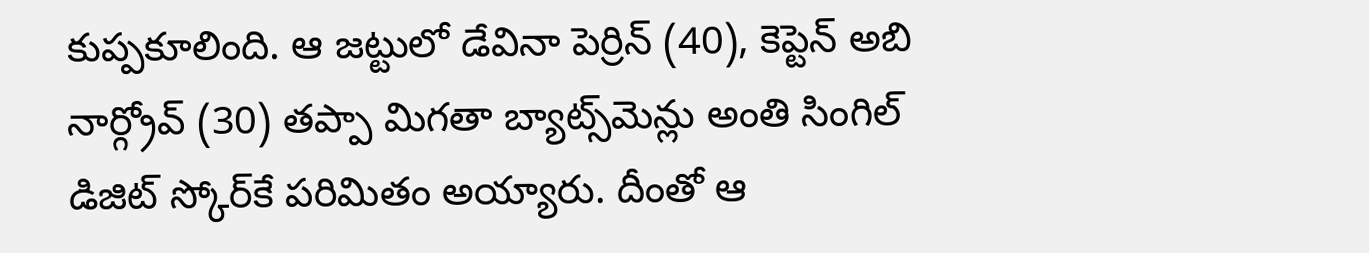కుప్పకూలింది. ఆ జట్టులో డేవినా పెర్రిన్ (40), కెప్టెన్ అబి నార్గ్రోవ్ (30) తప్పా మిగతా బ్యాట్స్‌మెన్లు అంతి సింగిల్ డిజిట్ స్కోర్‌కే పరిమితం అయ్యారు. దీంతో ఆ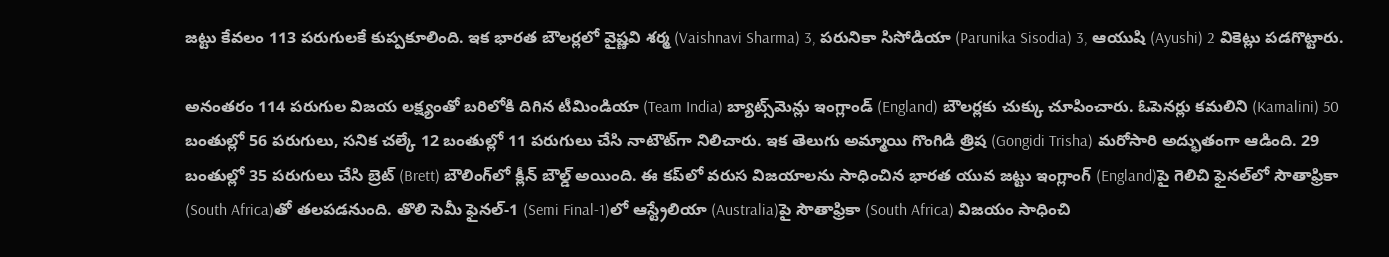జట్టు కేవలం 113 పరుగులకే కుప్పకూలింది. ఇక భారత బౌలర్లలో వైష్ణవి శర్మ (Vaishnavi Sharma) 3, పరునికా సిసోడియా (Parunika Sisodia) 3, ఆయుషి (Ayushi) 2 వికెట్లు పడగొట్టారు.

అనంతరం 114 పరుగుల విజయ లక్ష్యంతో బరిలోకి దిగిన టీమిండియా (Team India) బ్యాట్స్‌మెన్లు ఇంగ్లాండ్ (England) బౌలర్లకు చుక్కు చూపించారు. ఓపెనర్లు కమలిని (Kamalini) 50 బంతుల్లో 56 పరుగులు, సనిక చల్కే 12 బంతుల్లో 11 పరుగులు చేసి నాటౌట్‌గా నిలిచారు. ఇక తెలుగు అమ్మాయి గొంగిడి త్రిష (Gongidi Trisha) మరోసారి అద్భుతంగా ఆడింది. 29 బంతుల్లో 35 పరుగులు చేసి బ్రెట్ (Brett) బౌలింగ్‌లో క్లీన్ బౌల్డ్ అయింది. ఈ కప్‌లో వరుస విజయాలను సాధించిన భారత యువ జట్టు ఇంగ్లాంగ్‌ (England)పై గెలిచి ఫైనల్‌లో సౌతాఫ్రికా (South Africa)తో తలపడనుంది. తొలి సెమీ ఫైనల్‌-1 (Semi Final-1)లో ఆస్ట్రేలియా (Australia)పై సౌతాఫ్రికా (South Africa) విజయం సాధించి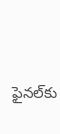ఫైనల్‌కు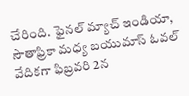చేరింది. ఫైనల్ మ్యాచ్ ఇండియా, సౌతాఫ్రికా మధ్య బయుమాస్ ఓవల్ వేదికగా ఫిబ్రవరి 2న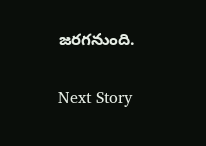జరగనుంది.

Next Story